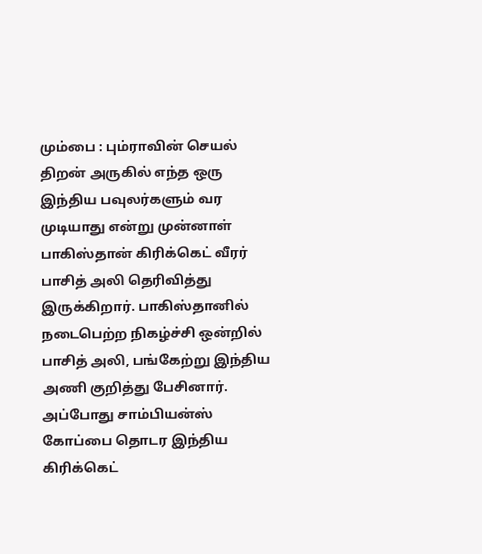மும்பை : பும்ராவின் செயல் திறன் அருகில் எந்த ஒரு இந்திய பவுலர்களும் வர முடியாது என்று முன்னாள் பாகிஸ்தான் கிரிக்கெட் வீரர் பாசித் அலி தெரிவித்து இருக்கிறார். பாகிஸ்தானில் நடைபெற்ற நிகழ்ச்சி ஒன்றில் பாசித் அலி, பங்கேற்று இந்திய அணி குறித்து பேசினார்.
அப்போது சாம்பியன்ஸ் கோப்பை தொடர இந்திய கிரிக்கெட்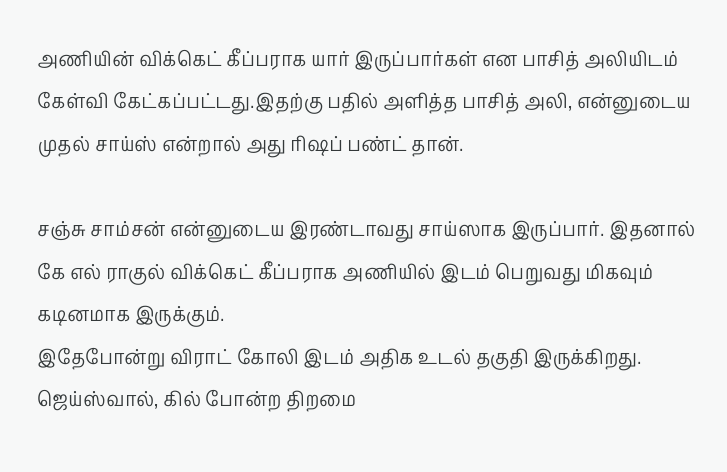அணியின் விக்கெட் கீப்பராக யார் இருப்பார்கள் என பாசித் அலியிடம் கேள்வி கேட்கப்பட்டது.இதற்கு பதில் அளித்த பாசித் அலி, என்னுடைய முதல் சாய்ஸ் என்றால் அது ரிஷப் பண்ட் தான்.

சஞ்சு சாம்சன் என்னுடைய இரண்டாவது சாய்ஸாக இருப்பார். இதனால் கே எல் ராகுல் விக்கெட் கீப்பராக அணியில் இடம் பெறுவது மிகவும் கடினமாக இருக்கும்.
இதேபோன்று விராட் கோலி இடம் அதிக உடல் தகுதி இருக்கிறது. ஜெய்ஸ்வால், கில் போன்ற திறமை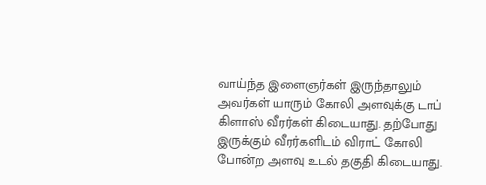வாய்ந்த இளைஞர்கள் இருந்தாலும் அவர்கள் யாரும் கோலி அளவுக்கு டாப் கிளாஸ் வீரர்கள் கிடையாது. தற்போது இருக்கும் வீரர்களிடம் விராட் கோலி போன்ற அளவு உடல் தகுதி கிடையாது.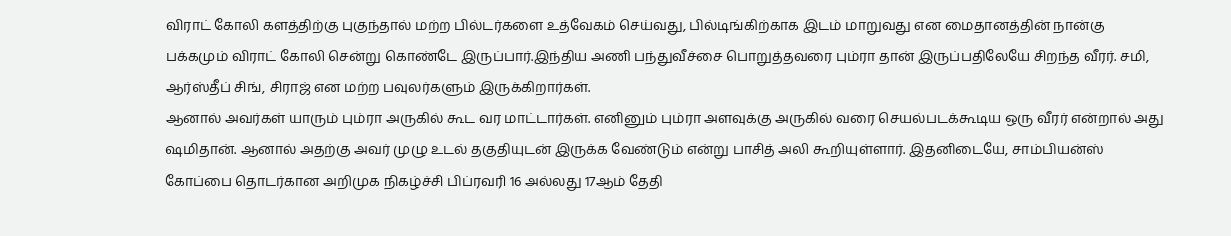விராட் கோலி களத்திற்கு புகுந்தால் மற்ற பில்டர்களை உத்வேகம் செய்வது, பில்டிங்கிற்காக இடம் மாறுவது என மைதானத்தின் நான்கு பக்கமும் விராட் கோலி சென்று கொண்டே இருப்பார்.இந்திய அணி பந்துவீச்சை பொறுத்தவரை பும்ரா தான் இருப்பதிலேயே சிறந்த வீரர். சமி, ஆர்ஸ்தீப் சிங், சிராஜ் என மற்ற பவுலர்களும் இருக்கிறார்கள்.
ஆனால் அவர்கள் யாரும் பும்ரா அருகில் கூட வர மாட்டார்கள். எனினும் பும்ரா அளவுக்கு அருகில் வரை செயல்படக்கூடிய ஒரு வீரர் என்றால் அது ஷமிதான். ஆனால் அதற்கு அவர் முழு உடல் தகுதியுடன் இருக்க வேண்டும் என்று பாசித் அலி கூறியுள்ளார். இதனிடையே, சாம்பியன்ஸ் கோப்பை தொடர்கான அறிமுக நிகழ்ச்சி பிப்ரவரி 16 அல்லது 17ஆம் தேதி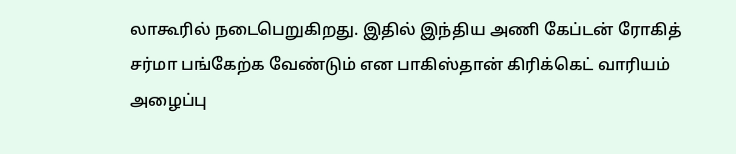லாகூரில் நடைபெறுகிறது. இதில் இந்திய அணி கேப்டன் ரோகித் சர்மா பங்கேற்க வேண்டும் என பாகிஸ்தான் கிரிக்கெட் வாரியம் அழைப்பு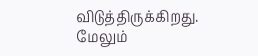விடுத்திருக்கிறது. மேலும்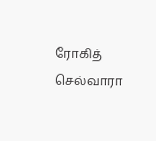ரோகித் செல்வாரா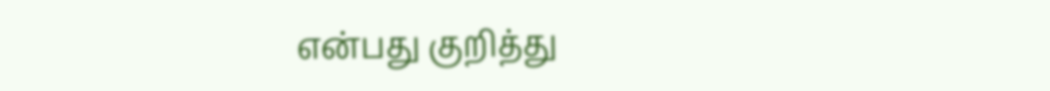என்பது குறித்து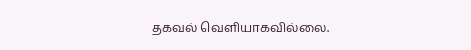தகவல் வெளியாகவில்லை.